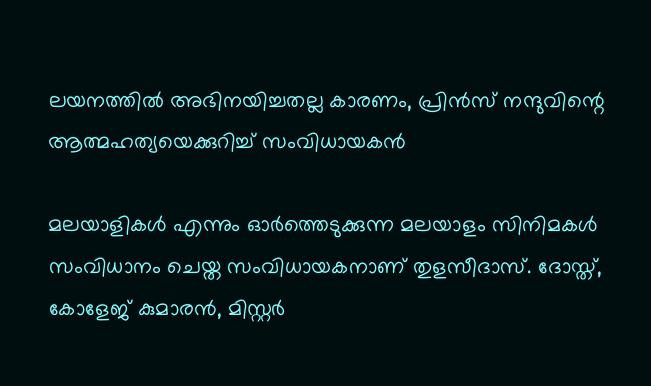ലയനത്തില്‍ അഭിനയിച്ചതല്ല കാരണം, പ്രിന്‍സ് നന്ദുവിന്റെ ആത്മഹത്യയെക്കുറിച്ച് സംവിധായകന്‍

മലയാളികള്‍ എന്നും ഓര്‍ത്തെടുക്കുന്ന മലയാളം സിനിമകള്‍ സംവിധാനം ചെയ്ത സംവിധായകനാണ് തുളസീദാസ്. ദോസ്ത്, കോളേജ് കുമാരന്‍, മിസ്റ്റര്‍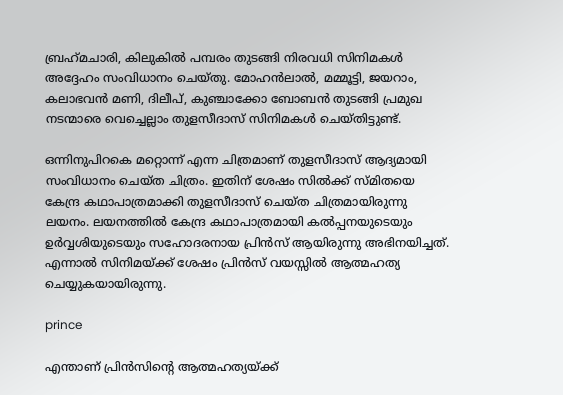ബ്രഹ്‌മചാരി, കിലുകില്‍ പമ്പരം തുടങ്ങി നിരവധി സിനിമകള്‍ അദ്ദേഹം സംവിധാനം ചെയ്തു. മോഹന്‍ലാല്‍, മമ്മൂട്ടി, ജയറാം, കലാഭവന്‍ മണി, ദിലീപ്, കുഞ്ചാക്കോ ബോബന്‍ തുടങ്ങി പ്രമുഖ നടന്മാരെ വെച്ചെല്ലാം തുളസീദാസ് സിനിമകള്‍ ചെയ്തിട്ടുണ്ട്.

ഒന്നിനുപിറകെ മറ്റൊന്ന് എന്ന ചിത്രമാണ് തുളസീദാസ് ആദ്യമായി സംവിധാനം ചെയ്ത ചിത്രം. ഇതിന് ശേഷം സില്‍ക്ക് സ്മിതയെ കേന്ദ്ര കഥാപാത്രമാക്കി തുളസീദാസ് ചെയ്ത ചിത്രമായിരുന്നു ലയനം. ലയനത്തില്‍ കേന്ദ്ര കഥാപാത്രമായി കല്‍പ്പനയുടെയും ഉര്‍വ്വശിയുടെയും സഹോദരനായ പ്രിന്‍സ് ആയിരുന്നു അഭിനയിച്ചത്. എന്നാല്‍ സിനിമയ്ക്ക് ശേഷം പ്രിന്‍സ് വയസ്സില്‍ ആത്മഹത്യ ചെയ്യുകയായിരുന്നു.

prince

എന്താണ് പ്രിന്‍സിന്റെ ആത്മഹത്യയ്ക്ക്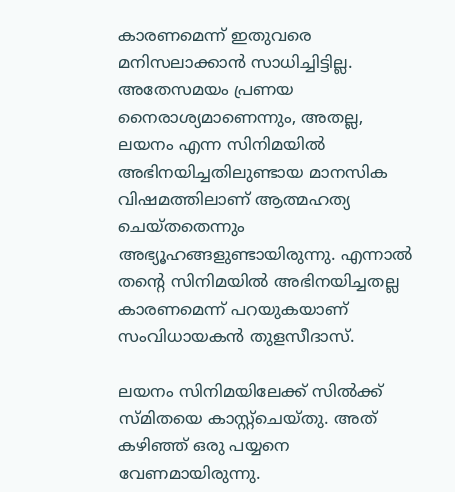കാരണമെന്ന് ഇതുവരെ മനിസലാക്കാന്‍ സാധിച്ചിട്ടില്ല. അതേസമയം പ്രണയ നൈരാശ്യമാണെന്നും, അതല്ല, ലയനം എന്ന സിനിമയില്‍ അഭിനയിച്ചതിലുണ്ടായ മാനസിക വിഷമത്തിലാണ് ആത്മഹത്യ ചെയ്തതെന്നും അഭ്യൂഹങ്ങളുണ്ടായിരുന്നു. എന്നാല്‍ തന്റെ സിനിമയില്‍ അഭിനയിച്ചതല്ല കാരണമെന്ന് പറയുകയാണ് സംവിധായകന്‍ തുളസീദാസ്.

ലയനം സിനിമയിലേക്ക് സില്‍ക്ക് സ്മിതയെ കാസ്റ്റ്‌ചെയ്തു. അത് കഴിഞ്ഞ് ഒരു പയ്യനെ വേണമായിരുന്നു.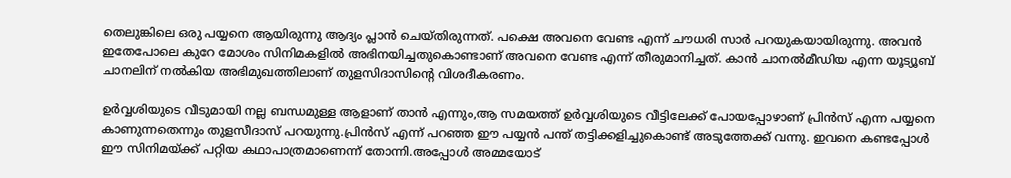തെലുങ്കിലെ ഒരു പയ്യനെ ആയിരുന്നു ആദ്യം പ്ലാന്‍ ചെയ്തിരുന്നത്. പക്ഷെ അവനെ വേണ്ട എന്ന് ചൗധരി സാര്‍ പറയുകയായിരുന്നു. അവന്‍ ഇതേപോലെ കുറേ മോശം സിനിമകളില്‍ അഭിനയിച്ചതുകൊണ്ടാണ് അവനെ വേണ്ട എന്ന് തീരുമാനിച്ചത്. കാന്‍ ചാനല്‍മീഡിയ എന്ന യൂട്യൂബ് ചാനലിന് നല്‍കിയ അഭിമുഖത്തിലാണ് തുളസിദാസിന്റെ വിശദീകരണം.

ഉര്‍വ്വശിയുടെ വീടുമായി നല്ല ബന്ധമുള്ള ആളാണ് താന്‍ എന്നും,ആ സമയത്ത് ഉര്‍വ്വശിയുടെ വീട്ടിലേക്ക് പോയപ്പോഴാണ് പ്രിന്‍സ് എന്ന പയ്യനെ കാണുന്നതെന്നും തുളസീദാസ് പറയുന്നു.പ്രിന്‍സ് എന്ന് പറഞ്ഞ ഈ പയ്യന്‍ പന്ത് തട്ടിക്കളിച്ചുകൊണ്ട് അടുത്തേക്ക് വന്നു. ഇവനെ കണ്ടപ്പോള്‍ ഈ സിനിമയ്ക്ക് പറ്റിയ കഥാപാത്രമാണെന്ന് തോന്നി.അപ്പോള്‍ അമ്മയോട്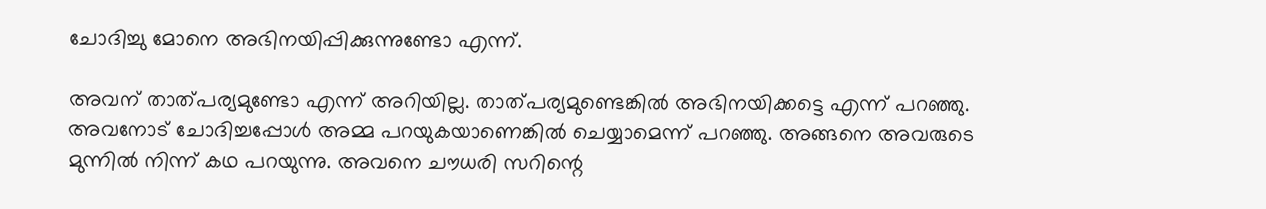ചോദിച്ചു മോനെ അഭിനയിപ്പിക്കുന്നുണ്ടോ എന്ന്.

അവന് താത്പര്യമുണ്ടോ എന്ന് അറിയില്ല. താത്പര്യമുണ്ടെങ്കില്‍ അഭിനയിക്കട്ടെ എന്ന് പറഞ്ഞു. അവനോട് ചോദിച്ചപ്പോള്‍ അമ്മ പറയുകയാണെങ്കില്‍ ചെയ്യാമെന്ന് പറഞ്ഞു. അങ്ങനെ അവരുടെ മുന്നില്‍ നിന്ന് കഥ പറയുന്നു. അവനെ ചൗധരി സറിന്റെ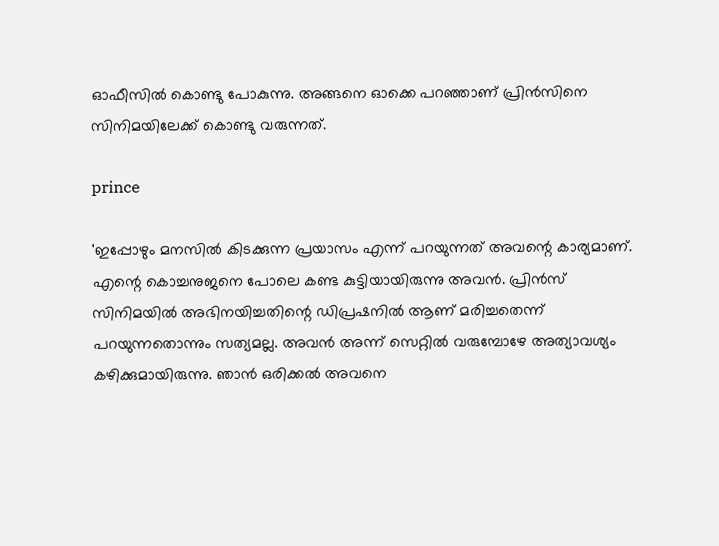ഓഫീസില്‍ കൊണ്ടു പോകുന്നു. അങ്ങനെ ഓക്കെ പറഞ്ഞാണ് പ്രിന്‍സിനെ സിനിമയിലേക്ക് കൊണ്ടു വരുന്നത്.

prince

'ഇപ്പോഴും മനസില്‍ കിടക്കുന്ന പ്രയാസം എന്ന് പറയുന്നത് അവന്റെ കാര്യമാണ്. എന്റെ കൊച്ചനുജനെ പോലെ കണ്ട കുട്ടിയായിരുന്നു അവന്‍. പ്രിന്‍സ് സിനിമയില്‍ അഭിനയിച്ചതിന്റെ ഡിപ്രഷനില്‍ ആണ് മരിച്ചതെന്ന് പറയുന്നതൊന്നും സത്യമല്ല. അവന്‍ അന്ന് സെറ്റില്‍ വരുമ്പോഴേ അത്യാവശ്യം കഴിക്കുമായിരുന്നു. ഞാന്‍ ഒരിക്കല്‍ അവനെ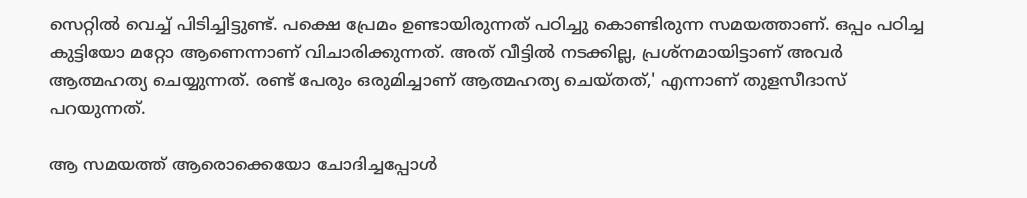സെറ്റില്‍ വെച്ച് പിടിച്ചിട്ടുണ്ട്. പക്ഷെ പ്രേമം ഉണ്ടായിരുന്നത് പഠിച്ചു കൊണ്ടിരുന്ന സമയത്താണ്. ഒപ്പം പഠിച്ച കുട്ടിയോ മറ്റോ ആണെന്നാണ് വിചാരിക്കുന്നത്. അത് വീട്ടില്‍ നടക്കില്ല, പ്രശ്‌നമായിട്ടാണ് അവര്‍ ആത്മഹത്യ ചെയ്യുന്നത്. രണ്ട് പേരും ഒരുമിച്ചാണ് ആത്മഹത്യ ചെയ്തത്,' എന്നാണ് തുളസീദാസ് പറയുന്നത്.

ആ സമയത്ത് ആരൊക്കെയോ ചോദിച്ചപ്പോള്‍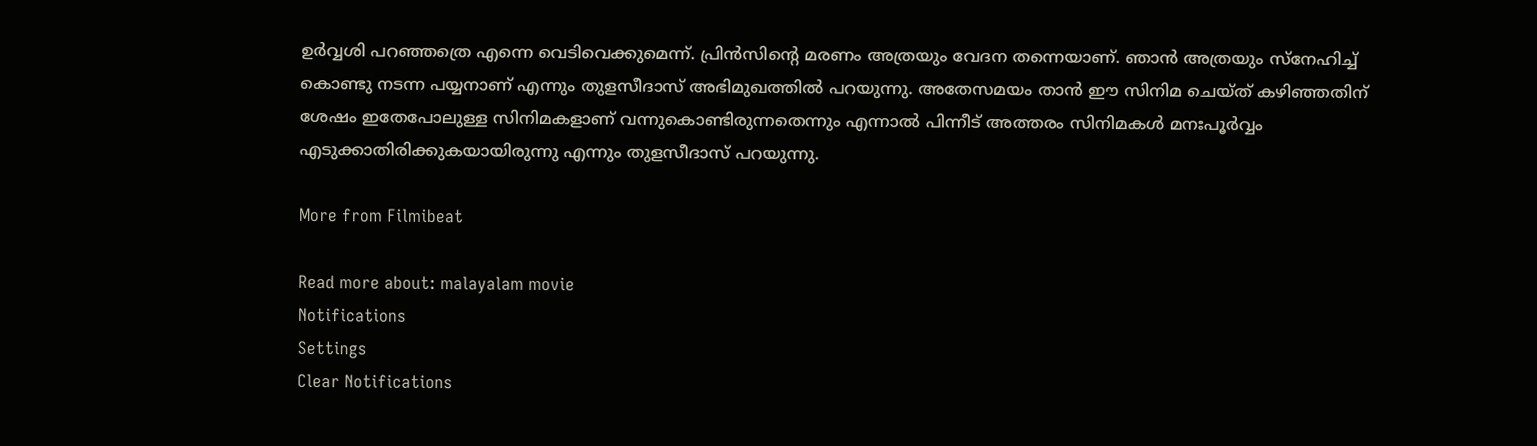ഉര്‍വ്വശി പറഞ്ഞത്രെ എന്നെ വെടിവെക്കുമെന്ന്. പ്രിന്‍സിന്റെ മരണം അത്രയും വേദന തന്നെയാണ്. ഞാന്‍ അത്രയും സ്‌നേഹിച്ച് കൊണ്ടു നടന്ന പയ്യനാണ് എന്നും തുളസീദാസ് അഭിമുഖത്തില്‍ പറയുന്നു. അതേസമയം താന്‍ ഈ സിനിമ ചെയ്ത് കഴിഞ്ഞതിന് ശേഷം ഇതേപോലുള്ള സിനിമകളാണ് വന്നുകൊണ്ടിരുന്നതെന്നും എന്നാല്‍ പിന്നീട് അത്തരം സിനിമകള്‍ മനഃപൂര്‍വ്വം എടുക്കാതിരിക്കുകയായിരുന്നു എന്നും തുളസീദാസ് പറയുന്നു.

More from Filmibeat

Read more about: malayalam movie
Notifications
Settings
Clear Notifications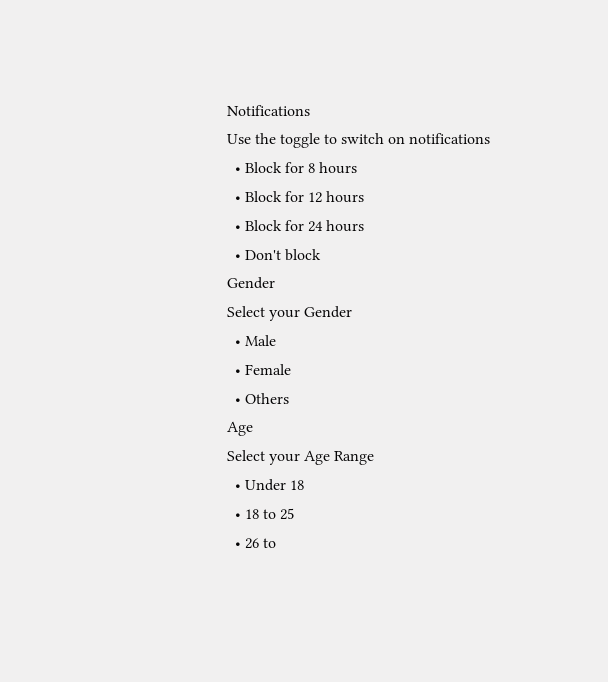Notifications
Use the toggle to switch on notifications
  • Block for 8 hours
  • Block for 12 hours
  • Block for 24 hours
  • Don't block
Gender
Select your Gender
  • Male
  • Female
  • Others
Age
Select your Age Range
  • Under 18
  • 18 to 25
  • 26 to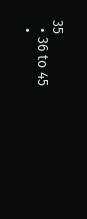35
  • 36 to 45
  •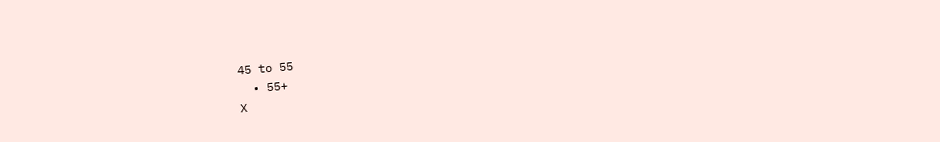45 to 55
  • 55+
X